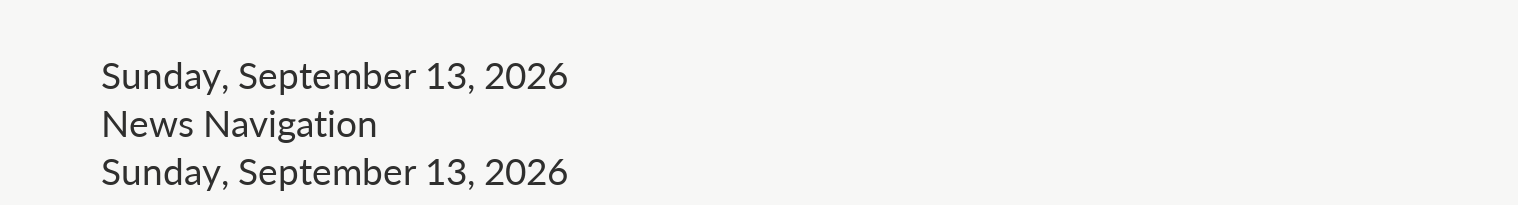Sunday, September 13, 2026
News Navigation
Sunday, September 13, 2026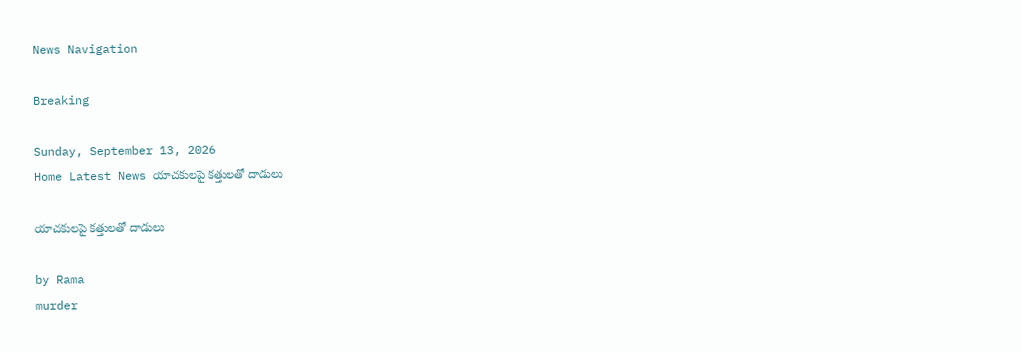News Navigation

Breaking

Sunday, September 13, 2026
Home Latest News యాచకులపై కత్తులతో దాడులు

యాచకులపై కత్తులతో దాడులు

by Rama
murder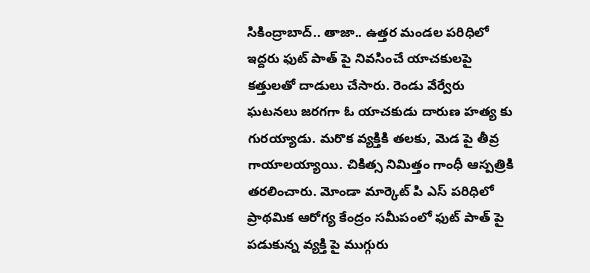సికింద్రాబాద్.. తాజా.. ఉత్తర మండల పరిధిలో ఇద్దరు ఫుట్ పాత్ పై నివసించే యాచకులపై కత్తులతో దాడులు చేసారు. రెండు వేర్వేరు ఘటనలు జరగగా ఓ యాచకుడు దారుణ హత్య కు గురయ్యాడు. మరొక వ్యక్తికి తలకు, మెడ పై తీవ్ర గాయాలయ్యాయి. చికిత్స నిమిత్తం గాంధీ ఆస్పత్రికి తరలించారు. మోండా మార్కెట్ పి ఎస్ పరిధిలో ప్రాథమిక ఆరోగ్య కేంద్రం సమీపంలో ఫుట్ పాత్ పై పడుకున్న వ్యక్తి పై ముగ్గురు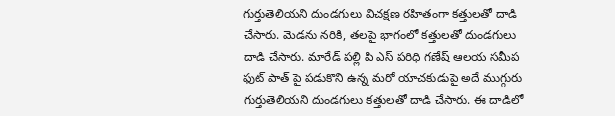గుర్తుతెలియని దుండగులు విచక్షణ రహితంగా కత్తులతో దాడి చేసారు. మెడను నరికి, తలపై భాగంలో కత్తులతో దుండగులు దాడి చేసారు. మారేడ్ పల్లి పి ఎస్ పరిధి గణేష్ ఆలయ సమీప ఫుట్ పాత్ పై పడుకొని ఉన్న మరో యాచకుడుపై అదే ముగ్గురు గుర్తుతెలియని దుండగులు కత్తులతో దాడి చేసారు. ఈ దాడిలో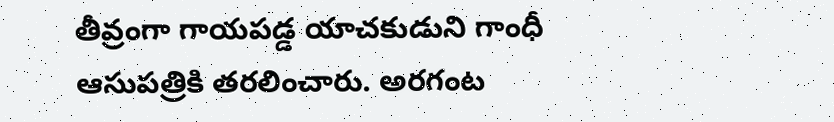తీవ్రంగా గాయపడ్డ యాచకుడుని గాంధీ ఆసుపత్రికి తరలించారు. అరగంట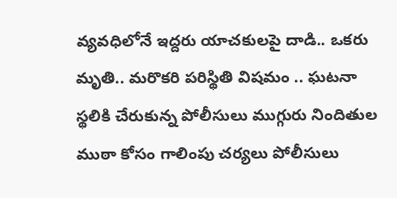వ్యవధిలోనే ఇద్దరు యాచకులపై దాడి.. ఒకరు మృతి.. మరొకరి పరిస్థితి విషమం .. ఘటనా స్థలికి చేరుకున్న పోలీసులు ముగ్గురు నిందితుల ముఠా కోసం గాలింపు చర్యలు పోలీసులు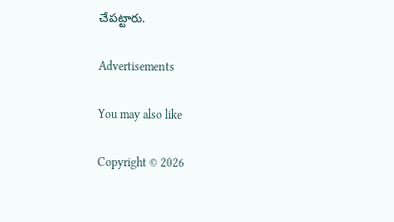చేపట్టారు.

Advertisements

You may also like

Copyright © 2026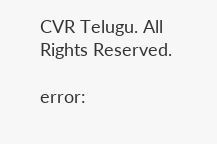CVR Telugu. All Rights Reserved.

error: